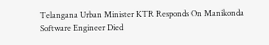Telangana Urban Minister KTR Responds On Manikonda Software Engineer Died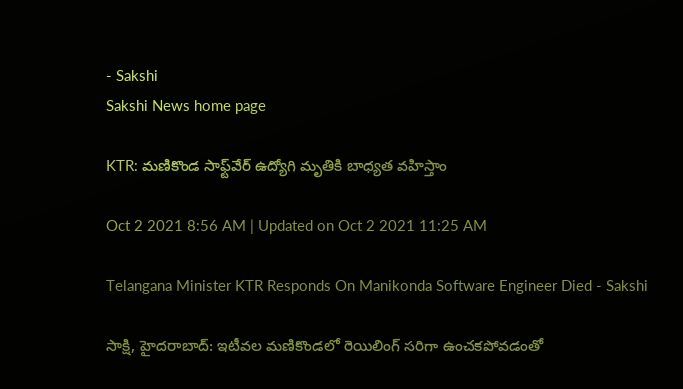- Sakshi
Sakshi News home page

KTR: మణికొండ సాఫ్ట్‌వేర్‌ ఉద్యోగి మృతికి బాధ్యత వహిస్తాం

Oct 2 2021 8:56 AM | Updated on Oct 2 2021 11:25 AM

Telangana Minister KTR Responds On Manikonda Software Engineer Died - Sakshi

సాక్షి, హైదరాబాద్‌: ఇటీవల మణికొండలో రెయిలింగ్‌ సరిగా ఉంచకపోవడంతో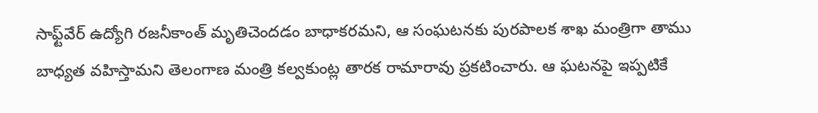సాఫ్ట్‌వేర్‌ ఉద్యోగి రజనీకాంత్‌ మృతిచెందడం బాధాకరమని, ఆ సంఘటనకు పురపాలక శాఖ మంత్రిగా తాము బాధ్యత వహిస్తామని తెలంగాణ మంత్రి కల్వకుంట్ల తారక రామారావు ప్రకటించారు. ఆ ఘటనపై ఇప్పటికే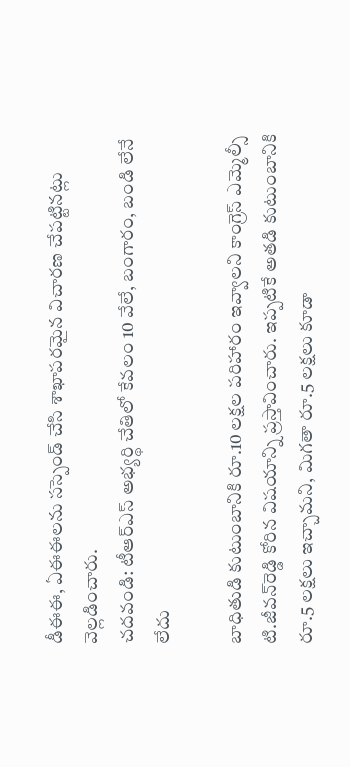డీఈఈ, ఏఈఈలను సస్పెండ్‌ చేసి శాఖాపరమైన విచారణ చేపట్టినట్లు వెల్లడించారు.
చదవండి: టీఆర్‌ఎస్‌ అభ్యర్థి చేతిలో కేవలం 10 వేలే, బంగారం, బండి లేనే లేదు

బాధితుడి కుటుంబానికి రూ.10 లక్షల పరిహారం ఇవ్వాలని కాంగ్రెస్‌ ఎమ్మెల్సీ టి.జీవన్‌రెడ్డి కోరిన విషయాన్ని ప్రస్తావించారు. ఇప్పటికే అతడి కుటుంబానికి రూ.5 లక్షలు ఇచ్చామని, మిగతా రూ.5 లక్షలు కూడా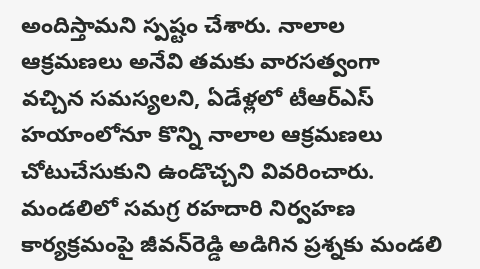అందిస్తామని స్పష్టం చేశారు. నాలాల ఆక్రమణలు అనేవి తమకు వారసత్వంగా వచ్చిన సమస్యలని, ఏడేళ్లలో టీఆర్‌ఎస్‌ హయాంలోనూ కొన్ని నాలాల ఆక్రమణలు చోటుచేసుకుని ఉండొచ్చని వివరించారు. మండలిలో సమగ్ర రహదారి నిర్వహణ కార్యక్రమంపై జీవన్‌రెడ్డి అడిగిన ప్రశ్నకు మండలి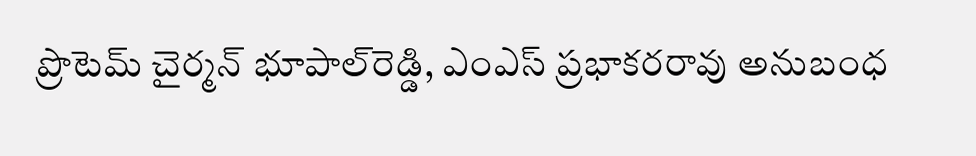ప్రొటెమ్‌ చైర్మన్‌ భూపాల్‌రెడ్డి, ఎంఎస్‌ ప్రభాకరరావు అనుబంధ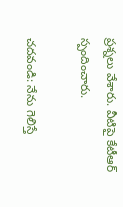ప్రశ్నలు వేశారు. వీటిపై కేటీఆర్‌ స్పందించారు.

చదవండి: నేను గెలిస్తే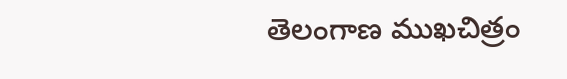తెలంగాణ ముఖచిత్రం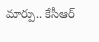మార్పు.. కేసీఆర్‌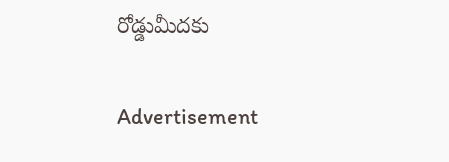రోడ్డుమీదకు

Advertisement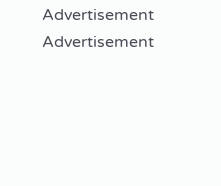Advertisement
Advertisement